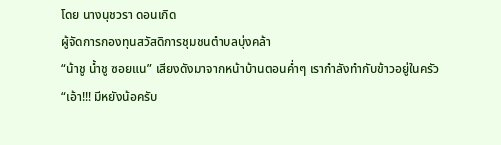โดย นางนุชวรา ดอนเกิด
ผู้จัดการกองทุนสวัสดิการชุมชนตำบลบุ่งคล้า
“น้าชู น้ำชู ซอยแน” เสียงดังมาจากหน้าบ้านตอนค่ำๆ เรากำลังทำกับข้าวอยู่ในครัว
“เอ้า!!! มีหยังน้อครับ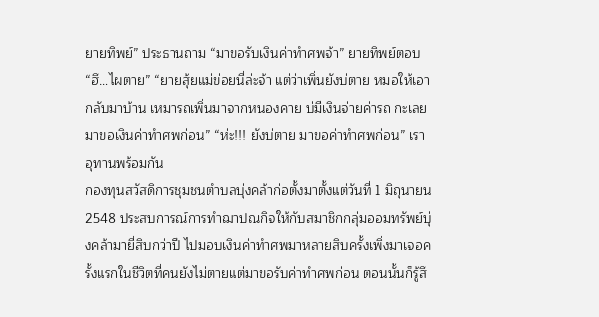ยายทิพย์” ประธานถาม “มาขอรับเงินค่าทำศพจ้า” ยายทิพย์ตอบ “ฮึ…ไผตาย” “ยายสุ้ยแม่ข่อยนี่ล่ะจ้า แต่ว่าเพิ่นยังบ่ตาย หมอให้เอากลับมาบ้าน เหมารถเพิ่นมาจากหนองคาย บ่มีเงินจ่ายค่ารถ กะเลยมาขอเงินค่าทำศพก่อน” “ห่ะ!!! ยังบ่ตาย มาขอค่าทำศพก่อน” เราอุทานพร้อมกัน
กองทุนสวัสดิการชุมชนตำบลบุ่งคล้าก่อตั้งมาตั้งแต่วันที่ 1 มิถุนายน 2548 ประสบการณ์การทำฌาปณกิจให้กับสมาชิกกลุ่มออมทรัพย์บุ่งคล้ามายี่สิบกว่าปี ไปมอบเงินค่าทำศพมาหลายสิบครั้งเพิ่งมาเจอครั้งแรกในชีวิตที่คนยังไม่ตายแต่มาขอรับค่าทำศพก่อน ตอนนั้นก็รู้สึ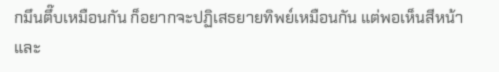กมึนตึ๊บเหมือนกัน ก็อยากจะปฏิเสธยายทิพย์เหมือนกัน แต่พอเห็นสีหน้าและ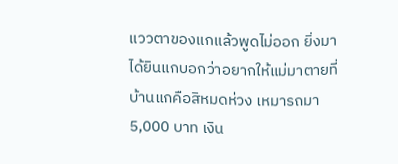แววตาของแกแล้วพูดไม่ออก ยิ่งมาได้ยินแกบอกว่าอยากให้แม่มาตายที่บ้านแกคือสิหมดห่วง เหมารถมา 5,000 บาท เงิน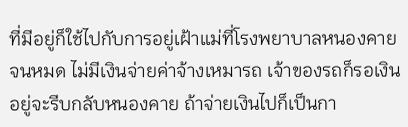ที่มีอยู่ก็ใช้ไปกับการอยู่เฝ้าแม่ที่โรงพยาบาลหนองคายจนหมด ไม่มีเงินจ่ายค่าจ้างเหมารถ เจ้าของรถก็รอเงินอยู่จะรีบกลับหนองคาย ถ้าจ่ายเงินไปก็เป็นกา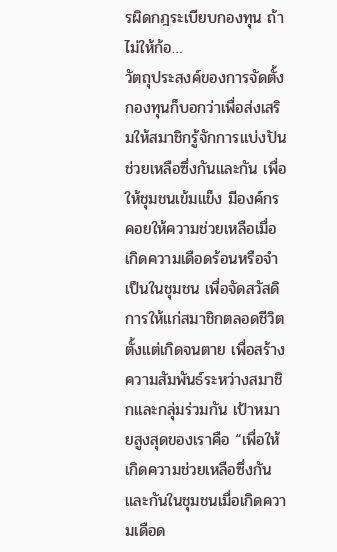รผิดกฎระเบียบกองทุน ถ้าไม่ให้ก้อ…
วัตถุประสงค์ของการจัดตั้งกองทุนก็บอกว่าเพื่อส่งเสริมให้สมาชิกรู้จักการแบ่งปันช่วยเหลือซึ่งกันและกัน เพื่อให้ชุมชนเข้มแข็ง มีองค์กรคอยให้ความช่วยเหลือเมื่อเกิดความเดือดร้อนหรือจำเป็นในชุมชน เพื่อจัดสวัสดิการให้แก่สมาชิกตลอดชีวิตตั้งแต่เกิดจนตาย เพื่อสร้างความสัมพันธ์ระหว่างสมาชิกและกลุ่มร่วมกัน เป้าหมายสูงสุดของเราคือ “เพื่อให้เกิดความช่วยเหลือซึ่งกันและกันในชุมชนเมื่อเกิดความเดือด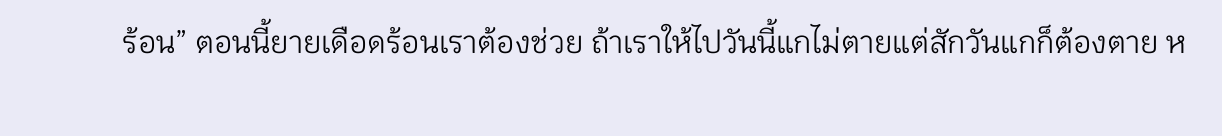ร้อน” ตอนนี้ยายเดือดร้อนเราต้องช่วย ถ้าเราให้ไปวันนี้แกไม่ตายแต่สักวันแกก็ต้องตาย ห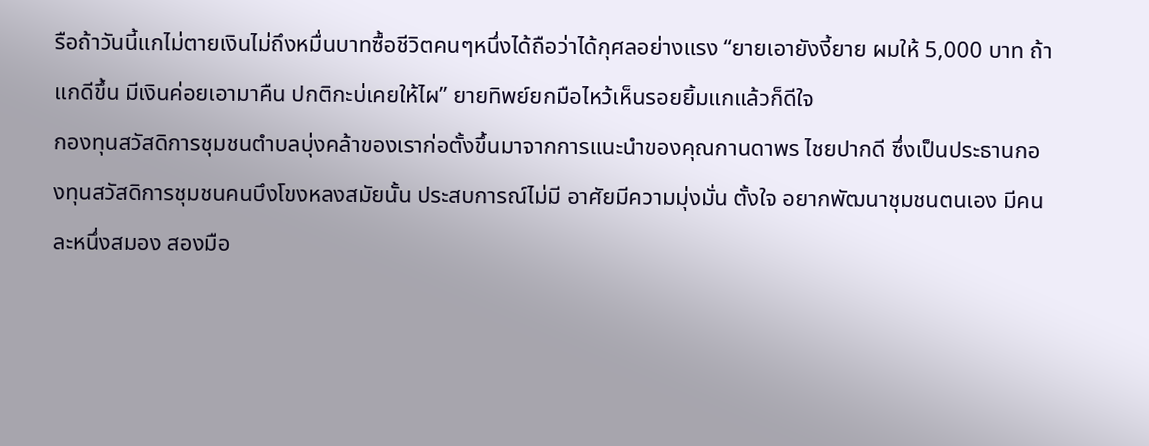รือถ้าวันนี้แกไม่ตายเงินไม่ถึงหมื่นบาทซื้อชีวิตคนๆหนึ่งได้ถือว่าได้กุศลอย่างแรง “ยายเอายังงี้ยาย ผมให้ 5,000 บาท ถ้าแกดีขึ้น มีเงินค่อยเอามาคืน ปกติกะบ่เคยให้ไผ” ยายทิพย์ยกมือไหว้เห็นรอยยิ้มแกแล้วก็ดีใจ
กองทุนสวัสดิการชุมชนตำบลบุ่งคล้าของเราก่อตั้งขึ้นมาจากการแนะนำของคุณกานดาพร ไชยปากดี ซึ่งเป็นประธานกองทุนสวัสดิการชุมชนคนบึงโขงหลงสมัยนั้น ประสบการณ์ไม่มี อาศัยมีความมุ่งมั่น ตั้งใจ อยากพัฒนาชุมชนตนเอง มีคนละหนึ่งสมอง สองมือ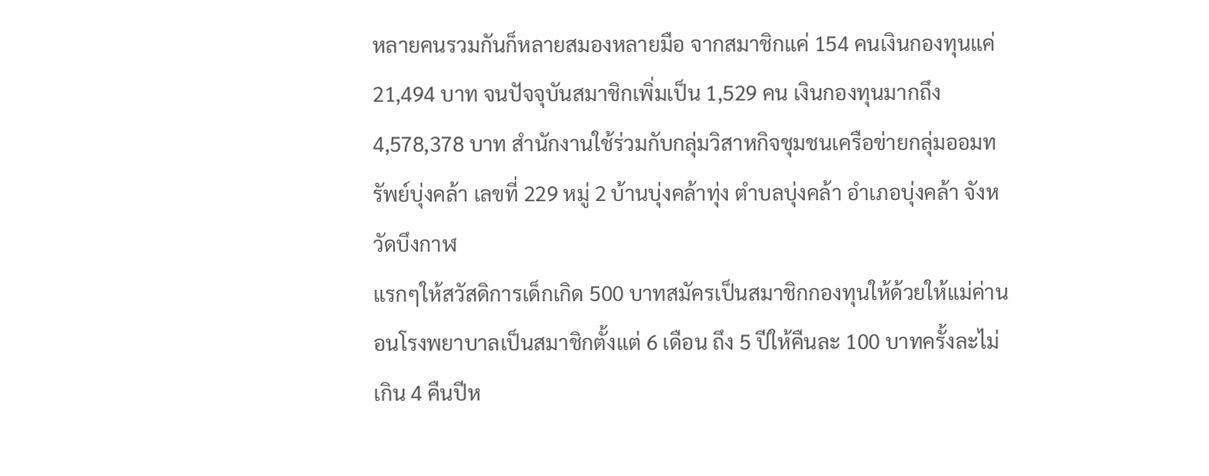หลายคนรวมกันก็หลายสมองหลายมือ จากสมาชิกแค่ 154 คนเงินกองทุนแค่ 21,494 บาท จนปัจจุบันสมาชิกเพิ่มเป็น 1,529 คน เงินกองทุนมากถึง 4,578,378 บาท สำนักงานใช้ร่วมกับกลุ่มวิสาหกิจชุมชนเครือข่ายกลุ่มออมทรัพย์บุ่งคล้า เลขที่ 229 หมู่ 2 บ้านบุ่งคล้าทุ่ง ตำบลบุ่งคล้า อำเภอบุ่งคล้า จังหวัดบึงกาฬ
แรกๆให้สวัสดิการเด็กเกิด 500 บาทสมัครเป็นสมาชิกกองทุนให้ด้วยให้แม่ค่านอนโรงพยาบาลเป็นสมาชิกตั้งแต่ 6 เดือน ถึง 5 ปีให้คืนละ 100 บาทครั้งละไม่เกิน 4 คืนปีห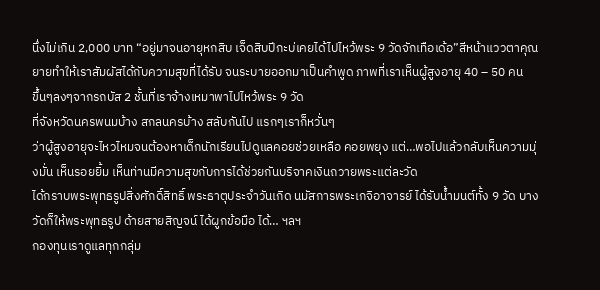นึ่งไม่เกิน 2,000 บาท “อยู่มาจนอายุหกสิบ เจ็ดสิบปีกะบ่เคยได้ไปไหว้พระ 9 วัดจักเทือเด้อ”สีหน้าแววตาคุณยายทำให้เราสัมผัสได้กับความสุขที่ได้รับ จนระบายออกมาเป็นคำพูด ภาพที่เราเห็นผู้สูงอายุ 40 – 50 คน
ขึ้นๆลงๆจากรถบัส 2 ชั้นที่เราจ้างเหมาพาไปไหว้พระ 9 วัด
ที่จังหวัดนครพนมบ้าง สกลนครบ้าง สลับกันไป แรกๆเราก็หวั่นๆ
ว่าผู้สูงอายุจะไหวไหมจนต้องหาเด็กนักเรียนไปดูแลคอยช่วยเหลือ คอยพยุง แต่…พอไปแล้วกลับเห็นความมุ่งมั่น เห็นรอยยิ้ม เห็นท่านมีความสุขกับการได้ช่วยกันบริจาคเงินถวายพระแต่ละวัด
ได้กราบพระพุทธรูปสิ่งศักดิ์สิทธิ์ พระธาตุประจำวันเกิด นมัสการพระเกจิอาจารย์ ได้รับน้ำมนต์ทั้ง 9 วัด บางวัดก็ให้พระพุทธรูป ด้ายสายสิญจน์ ได้ผูกข้อมือ ได้… ฯลฯ
กองทุนเราดูแลทุกกลุ่ม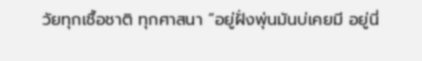วัยทุกเชื้อชาติ ทุกศาสนา “อยู่ฝั่งพุ่นมันบ่เคยมี อยู่นี่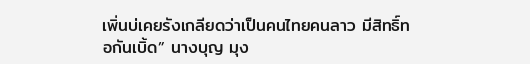เพิ่นบ่เคยรังเกลียดว่าเป็นคนไทยคนลาว มีสิทธิ์ทอกันเบิ้ด” นางบุญ มุง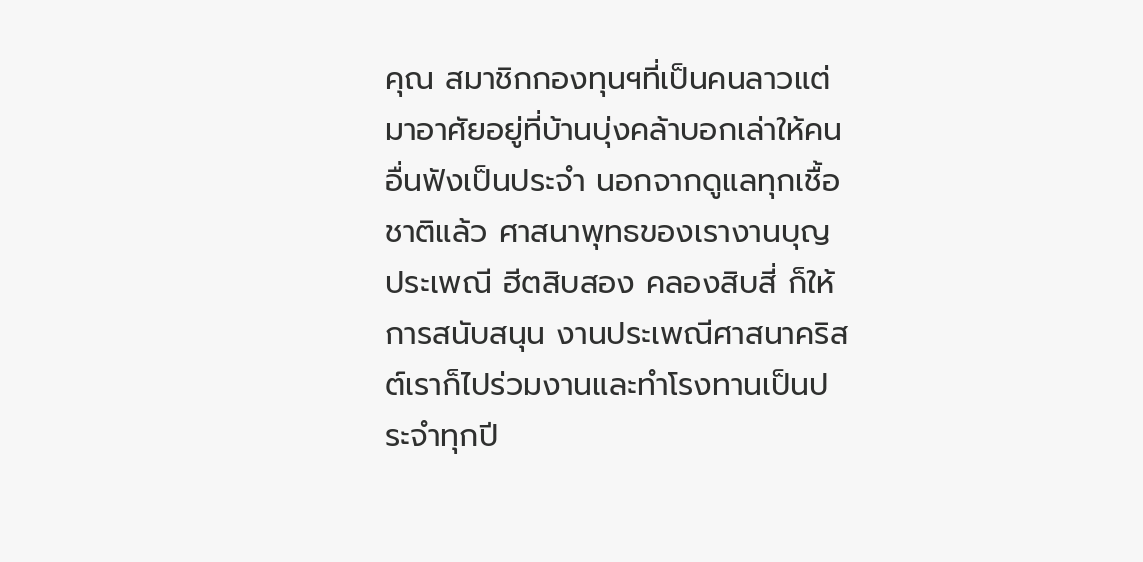คุณ สมาชิกกองทุนฯที่เป็นคนลาวแต่มาอาศัยอยู่ที่บ้านบุ่งคล้าบอกเล่าให้คนอื่นฟังเป็นประจำ นอกจากดูแลทุกเชื้อชาติแล้ว ศาสนาพุทธของเรางานบุญประเพณี ฮีตสิบสอง คลองสิบสี่ ก็ให้การสนับสนุน งานประเพณีศาสนาคริสต์เราก็ไปร่วมงานและทำโรงทานเป็นประจำทุกปี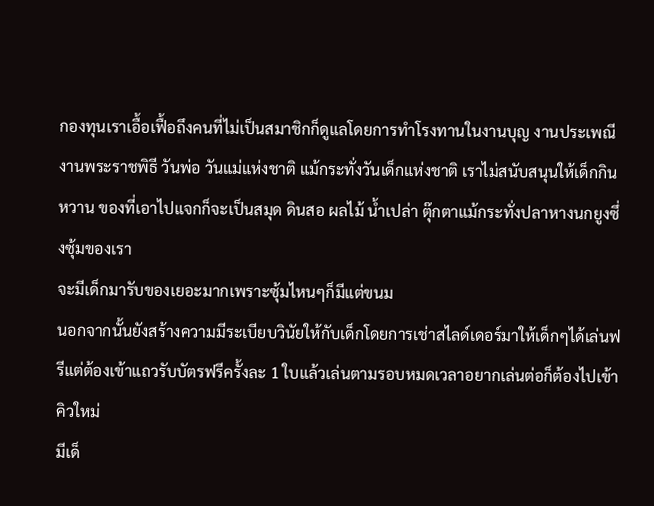กองทุนเราเอื้อเฟื้อถึงคนที่ไม่เป็นสมาชิกก็ดูแลโดยการทำโรงทานในงานบุญ งานประเพณี งานพระราชพิธี วันพ่อ วันแม่แห่งชาติ แม้กระทั่งวันเด็กแห่งชาติ เราไม่สนับสนุนให้เด็กกินหวาน ของที่เอาไปแจกก็จะเป็นสมุด ดินสอ ผลไม้ น้ำเปล่า ตุ๊กตาแม้กระทั่งปลาหางนกยูงซึ่งซุ้มของเรา
จะมีเด็กมารับของเยอะมากเพราะซุ้มไหนๆก็มีแต่ขนม
นอกจากนั้นยังสร้างความมีระเบียบวินัยให้กับเด็กโดยการเช่าสไลด์เดอร์มาให้เด็กๆได้เล่นฟรีแต่ต้องเข้าแถวรับบัตรฟรีครั้งละ 1 ใบแล้วเล่นตามรอบหมดเวลาอยากเล่นต่อก็ต้องไปเข้าคิวใหม่
มีเด็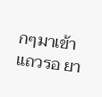กๆมาเข้าแถวรอ ยา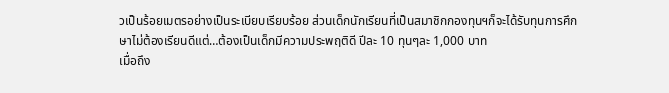วเป็นร้อยเมตรอย่างเป็นระเบียบเรียบร้อย ส่วนเด็กนักเรียนที่เป็นสมาชิกกองทุนฯก็จะได้รับทุนการศึกษาไม่ต้องเรียนดีแต่…ต้องเป็นเด็กมีความประพฤติดี ปีละ 10 ทุนๆละ 1,000 บาท
เมื่อถึง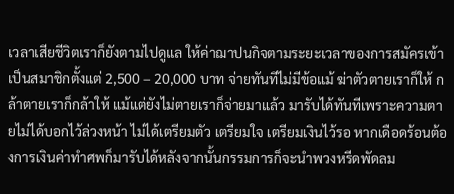เวลาเสียชีวิตเราก็ยังตามไปดูแล ให้ค่าฌาปนกิจตามระยะเวลาของการสมัครเข้าเป็นสมาชิกตั้งแต่ 2,500 – 20,000 บาท จ่ายทันทีไม่มีข้อแม้ ฆ่าตัวตายเราก็ให้ กล้าตายเราก็กล้าให้ แม้แต่ยังไม่ตายเราก็จ่ายมาแล้ว มารับได้ทันทีเพราะความตายไม่ได้บอกไว้ล่วงหน้า ไม่ได้เตรียมตัว เตรียมใจ เตรียมเงินไว้รอ หากเดือดร้อนต้องการเงินค่าทำศพก็มารับได้หลังจากนั้นกรรมการก็จะนำพวงหรีดพัดลม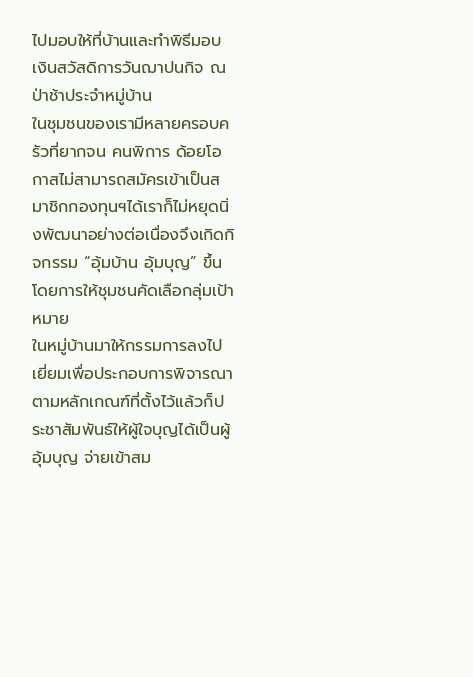ไปมอบให้ที่บ้านและทำพิธีมอบเงินสวัสดิการวันฌาปนกิจ ณ ป่าช้าประจำหมู่บ้าน
ในชุมชนของเรามีหลายครอบครัวที่ยากจน คนพิการ ด้อยโอกาสไม่สามารถสมัครเข้าเป็นสมาชิกกองทุนฯได้เราก็ไม่หยุดนิ่งพัฒนาอย่างต่อเนื่องจึงเกิดกิจกรรม “อุ้มบ้าน อุ้มบุญ” ขึ้นโดยการให้ชุมชนคัดเลือกลุ่มเป้าหมาย
ในหมู่บ้านมาให้กรรมการลงไปเยี่ยมเพื่อประกอบการพิจารณา ตามหลักเกณฑ์ที่ตั้งไว้แล้วก็ประชาสัมพันธ์ให้ผู้ใจบุญได้เป็นผู้อุ้มบุญ จ่ายเข้าสม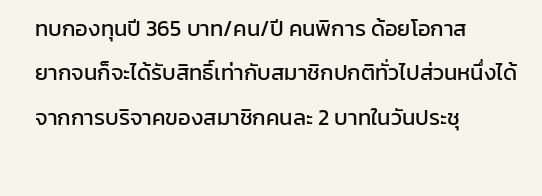ทบกองทุนปี 365 บาท/คน/ปี คนพิการ ด้อยโอกาส
ยากจนก็จะได้รับสิทธิ์เท่ากับสมาชิกปกติทั่วไปส่วนหนึ่งได้จากการบริจาคของสมาชิกคนละ 2 บาทในวันประชุ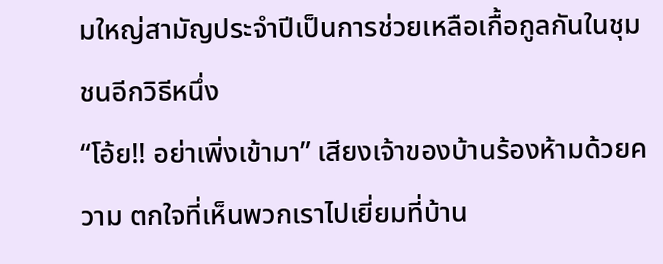มใหญ่สามัญประจำปีเป็นการช่วยเหลือเกื้อกูลกันในชุมชนอีกวิธีหนึ่ง
“โอ้ย!! อย่าเพิ่งเข้ามา” เสียงเจ้าของบ้านร้องห้ามด้วยความ ตกใจที่เห็นพวกเราไปเยี่ยมที่บ้าน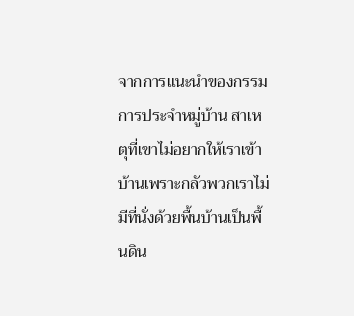จากการแนะนำของกรรมการประจำหมู่บ้าน สาเหตุที่เขาไม่อยากให้เราเข้าบ้านเพราะกลัวพวกเราไม่มีที่นั่งด้วยพื้นบ้านเป็นพื้นดิน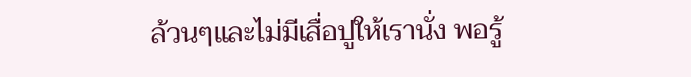ล้วนๆและไม่มีเสื่อปูให้เรานั่ง พอรู้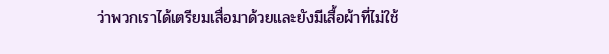ว่าพวกเราได้เตรียมเสื่อมาด้วยและยังมีเสื้อผ้าที่ไม่ใช้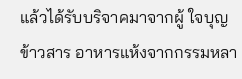แล้วได้รับบริจาคมาจากผู้ ใจบุญ ข้าวสาร อาหารแห้งจากกรรมหลา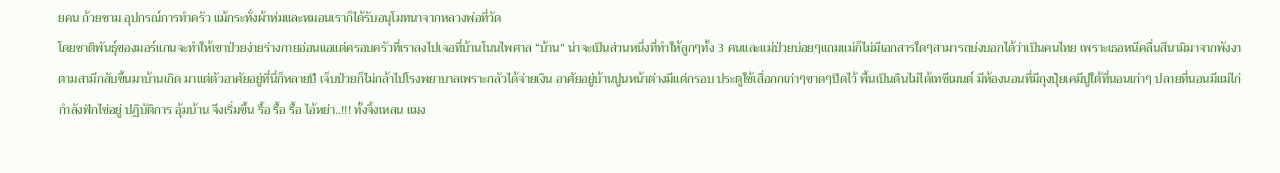ยคน ถ้วยชาม อุปกรณ์การทำครัว แม้กระทั่งผ้าห่มและหมอนเราก็ได้รับอนุโมทนาจากหลวงพ่อที่วัด
โดยชาติพันธุ์ของมอร์แกนจะทำให้เขาป่วยง่ายร่างกายอ่อนแอแต่ครอบครัวที่เราลงไปเจอที่บ้านโนนไพศาล “บ้าน” น่าจะเป็นส่วนหนึ่งที่ทำให้ลูกๆทั้ง 3 คนและแม่ป่วยบ่อยๆแถมแม่ก็ไม่มีเอกสารใดๆสามารถบ่งบอกได้ว่าเป็นคนไทย เพราะเธอหนีคลื่นสึนามิมาจากพังงาตามสามีกลับขึ้นมาบ้านเกิด มาแต่ตัวอาศัยอยู่ที่นี่ก็หลายปี เจ็บป่วยก็ไม่กล้าไปโรงพยาบาลเพราะกลัวได้จ่ายเงิน อาศัยอยู่บ้านปูนหน้าต่างมีแต่กรอบ ประตูใช้เสื่อกกเก่าๆขาดๆปิดไว้ พื้นเป็นดินไม่ได้เทซีเมนต์ มีห้องนอนที่มีถุงปุ๋ยเคมีปูใต้ที่นอนเก่าๆ ปลายที่นอนมีแม่ไก่กำลังฟักไข่อยู่ ปฏิบัติการ อุ้มบ้าน จึงเริ่มขึ้น รื้อ รื้อ รื้อ ไอ้หย่า..!!! ทั้งจิ้งเหลน แมง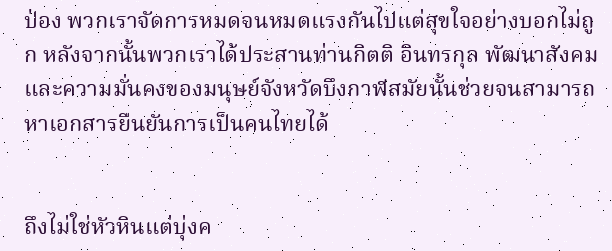ป่อง พวกเราจัดการหมดจนหมดแรงกันไปแต่สุขใจอย่างบอกไม่ถูก หลังจากนั้นพวกเราได้ประสานท่านกิตติ อินทรกุล พัฒนาสังคมและความมั่นคงของมนุษย์จังหวัดบึงกาฬสมัยนั้นช่วยจนสามารถหาเอกสารยืนยันการเป็นคนไทยได้


ถึงไม่ใช่หัวหินแต่บุ่งค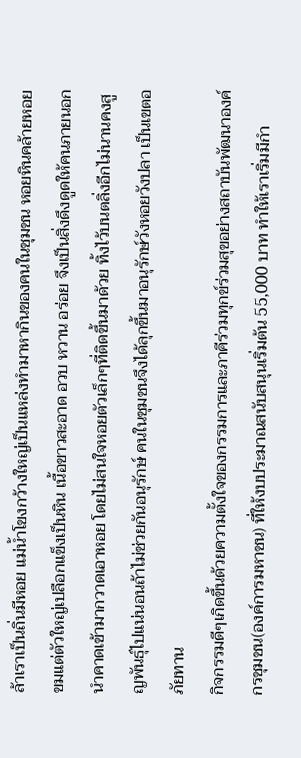ล้าเราเป็นถิ่นมีหอย แม่น้ำโขงกว้างใหญ่เป็นแหล่งทำมาหากินของคนในชุมชน หอยหินคล้ายหอยขมแต่ตัวใหญ่เปลือกแข็งเป็นหิน เนื้อขาวสะอาด อวบ หวาน อร่อย จึงเป็นสิ่งดึงดูดให้คนภายนอกนำคาดเข้ามากวาดเอาหอย โดยไม่สนใจหอยตัวเล็กๆที่ติดขึ้นมาด้วย ทิ้งไว้บนตลิ่งอีกไม่นานคงสูญพันธุ์ไปแน่นอนถ้าไม่ช่วยกันอนุรักษ์ คนในชุมชนจึงได้ลุกขึ้นมาอนุรักษ์วังหอยวังปลา เป็นเขตอภัยทาน
กิจกรรมดีๆเกิดขึ้นด้วยความตั้งใจของกรรมการและภาคีร่วมทุกข์ร่วมสุขอย่างสถาบันพัฒนาองค์กรชุมชน(องค์การมหาชน) ที่ให้งบประมาณสนับสนุนเริ่มต้น 55,000 บาท ทำให้เราเริ่มมีกำ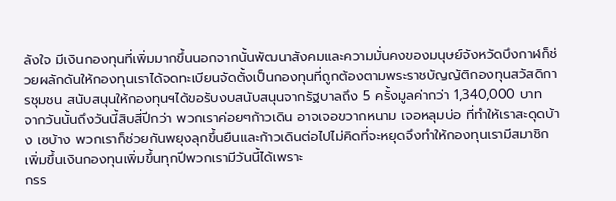ลังใจ มีเงินกองทุนที่เพิ่มมากขึ้นนอกจากนั้นพัฒนาสังคมและความมั่นคงของมนุษย์จังหวัดบึงกาฬก็ช่วยผลักดันให้กองทุนเราได้จดทะเบียนจัดตั้งเป็นกองทุนที่ถูกต้องตามพระราชบัญญัติกองทุนสวัสดิการชุมชน สนับสนุนให้กองทุนฯได้ขอรับงบสนับสนุนจากรัฐบาลถึง 5 ครั้งมูลค่ากว่า 1,340,000 บาท
จากวันนั้นถึงวันนี้สิบสี่ปีกว่า พวกเราค่อยๆก้าวเดิน อาจเจอขวากหนาม เจอหลุมบ่อ ที่ทำให้เราสะดุดบ้าง เซบ้าง พวกเราก็ช่วยกันพยุงลุกขึ้นยืนและก้าวเดินต่อไปไม่คิดที่จะหยุดจึงทำให้กองทุนเรามีสมาชิกเพิ่มขึ้นเงินกองทุนเพิ่มขึ้นทุกปีพวกเรามีวันนี้ได้เพราะ
กรร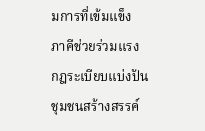มการที่เข้มแข็ง
ภาคีช่วยร่วมแรง
กฎระเบียบแบ่งปัน
ชุมชนสร้างสรรค์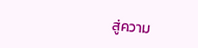สู่ความ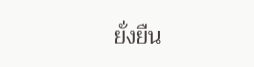ยั่งยืน